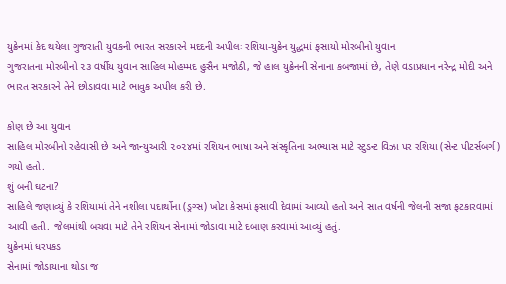યુક્રેનમાં કેદ થયેલા ગુજરાતી યુવકની ભારત સરકારને મદદની અપીલઃ રશિયા-યુક્રેન યુદ્ધમાં ફસાયો મોરબીનો યુવાન
ગુજરાતના મોરબીનો ૨૩ વર્ષીય યુવાન સાહિલ મોહમ્મદ હુસૈન મજોઠી, જે હાલ યુક્રેનની સેનાના કબજામાં છે, તેણે વડાપ્રધાન નરેન્દ્ર મોદી અને ભારત સરકારને તેને છોડાવવા માટે ભાવુક અપીલ કરી છે.

કોણ છે આ યુવાન
સાહિલ મોરબીનો રહેવાસી છે અને જાન્યુઆરી ૨૦૨૪માં રશિયન ભાષા અને સંસ્કૃતિના અભ્યાસ માટે સ્ટુડન્ટ વિઝા પર રશિયા (સેન્ટ પીટર્સબર્ગ) ગયો હતો.
શું બની ઘટના?
સાહિલે જણાવ્યું કે રશિયામાં તેને નશીલા પદાર્થોના (ડ્રગ્સ) ખોટા કેસમાં ફસાવી દેવામાં આવ્યો હતો અને સાત વર્ષની જેલની સજા ફટકારવામાં આવી હતી. જેલમાંથી બચવા માટે તેને રશિયન સેનામાં જોડાવા માટે દબાણ કરવામાં આવ્યું હતું.
યુક્રેનમાં ધરપકડ
સેનામાં જોડાયાના થોડા જ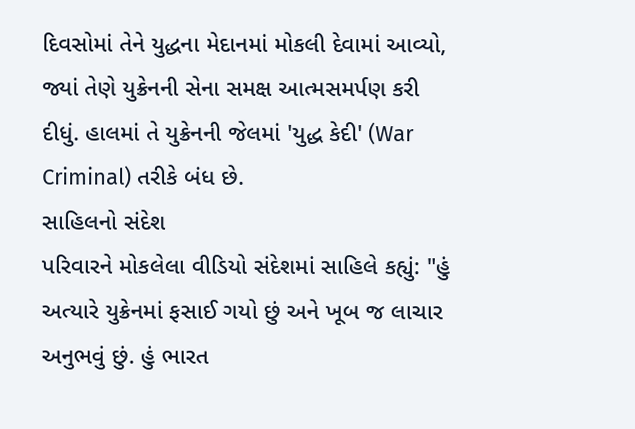દિવસોમાં તેને યુદ્ધના મેદાનમાં મોકલી દેવામાં આવ્યો, જ્યાં તેણે યુક્રેનની સેના સમક્ષ આત્મસમર્પણ કરી દીધું. હાલમાં તે યુક્રેનની જેલમાં 'યુદ્ધ કેદી' (War Criminal) તરીકે બંધ છે.
સાહિલનો સંદેશ
પરિવારને મોકલેલા વીડિયો સંદેશમાં સાહિલે કહ્યું: "હું અત્યારે યુક્રેનમાં ફસાઈ ગયો છું અને ખૂબ જ લાચાર અનુભવું છું. હું ભારત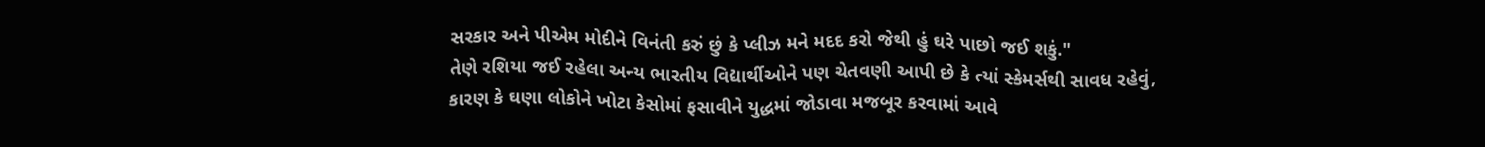સરકાર અને પીએમ મોદીને વિનંતી કરું છું કે પ્લીઝ મને મદદ કરો જેથી હું ઘરે પાછો જઈ શકું."
તેણે રશિયા જઈ રહેલા અન્ય ભારતીય વિદ્યાર્થીઓને પણ ચેતવણી આપી છે કે ત્યાં સ્કેમર્સથી સાવધ રહેવું, કારણ કે ઘણા લોકોને ખોટા કેસોમાં ફસાવીને યુદ્ધમાં જોડાવા મજબૂર કરવામાં આવે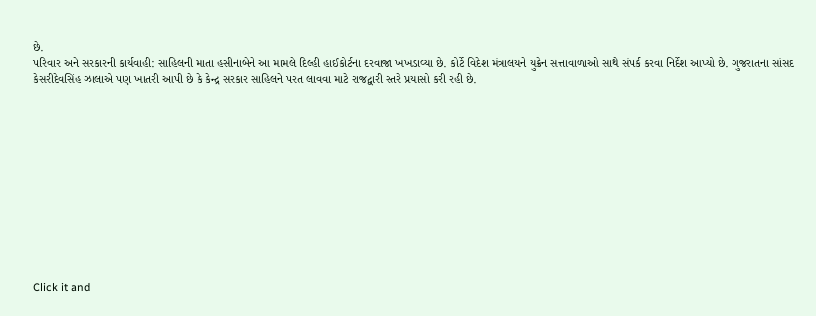છે.
પરિવાર અને સરકારની કાર્યવાહી: સાહિલની માતા હસીનાબેને આ મામલે દિલ્હી હાઈકોર્ટના દરવાજા ખખડાવ્યા છે. કોર્ટે વિદેશ મંત્રાલયને યુક્રેન સત્તાવાળાઓ સાથે સંપર્ક કરવા નિર્દેશ આપ્યો છે. ગુજરાતના સાંસદ કેસરીદેવસિંહ ઝાલાએ પણ ખાતરી આપી છે કે કેન્દ્ર સરકાર સાહિલને પરત લાવવા માટે રાજદ્વારી સ્તરે પ્રયાસો કરી રહી છે.












Click it and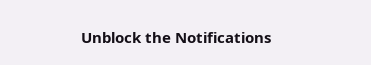Unblock the Notifications